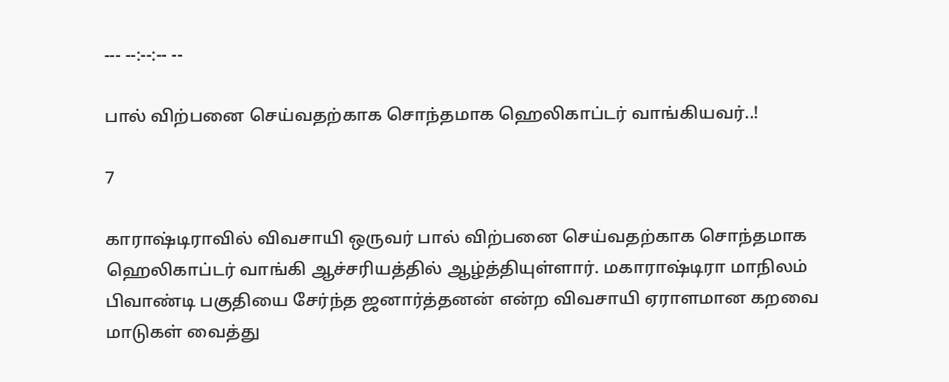--- --:--:-- --

பால் விற்பனை செய்வதற்காக சொந்தமாக ஹெலிகாப்டர் வாங்கியவர்..!

7

காராஷ்டிராவில் விவசாயி ஒருவர் பால் விற்பனை செய்வதற்காக சொந்தமாக ஹெலிகாப்டர் வாங்கி ஆச்சரியத்தில் ஆழ்த்தியுள்ளார். மகாராஷ்டிரா மாநிலம் பிவாண்டி பகுதியை சேர்ந்த ஜனார்த்தனன் என்ற விவசாயி ஏராளமான கறவை மாடுகள் வைத்து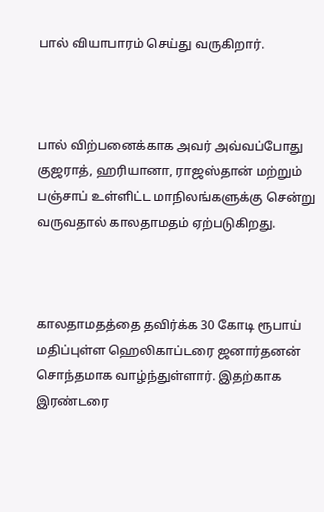பால் வியாபாரம் செய்து வருகிறார்.



பால் விற்பனைக்காக அவர் அவ்வப்போது குஜராத், ஹரியானா, ராஜஸ்தான் மற்றும் பஞ்சாப் உள்ளிட்ட மாநிலங்களுக்கு சென்று வருவதால் காலதாமதம் ஏற்படுகிறது.



காலதாமதத்தை தவிர்க்க 30 கோடி ரூபாய் மதிப்புள்ள ஹெலிகாப்டரை ஜனார்தனன் சொந்தமாக வாழ்ந்துள்ளார். இதற்காக இரண்டரை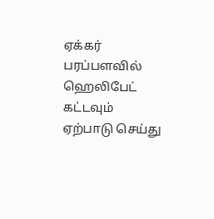ஏக்கர் பரப்பளவில் ஹெலிபேட் கட்டவும் ஏற்பாடு செய்து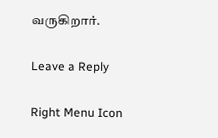வருகிறார்.

Leave a Reply

Right Menu Icon